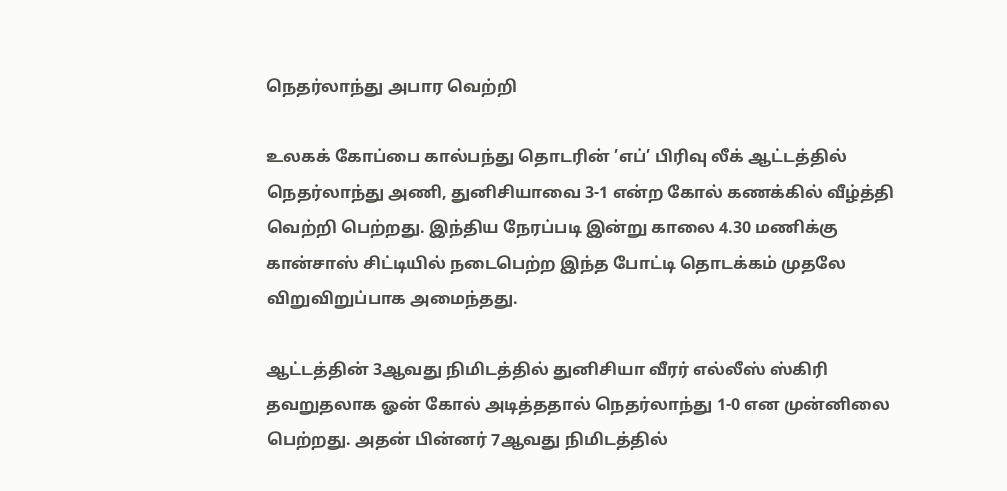நெதர்லாந்து அபார வெற்றி

உலகக் கோப்பை கால்பந்து தொடரின் ’எப்’ பிரிவு லீக் ஆட்டத்தில் நெதர்லாந்து அணி, துனிசியாவை 3-1 என்ற கோல் கணக்கில் வீழ்த்தி வெற்றி பெற்றது. இந்திய நேரப்படி இன்று காலை 4.30 மணிக்கு கான்சாஸ் சிட்டியில் நடைபெற்ற இந்த போட்டி தொடக்கம் முதலே விறுவிறுப்பாக அமைந்தது.

ஆட்டத்தின் 3ஆவது நிமிடத்தில் துனிசியா வீரர் எல்லீஸ் ஸ்கிரி தவறுதலாக ஓன் கோல் அடித்ததால் நெதர்லாந்து 1-0 என முன்னிலை பெற்றது. அதன் பின்னர் 7ஆவது நிமிடத்தில்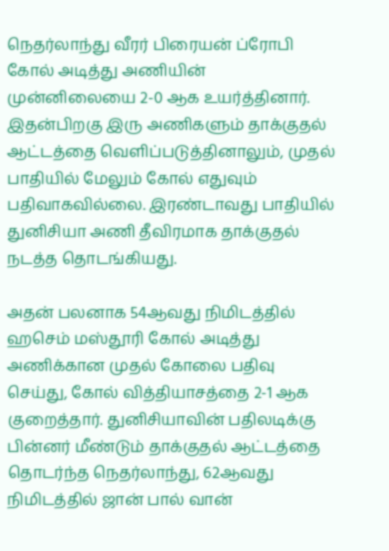நெதர்லாந்து வீரர் பிரையன் ப்ரோபி கோல் அடித்து அணியின் முன்னிலையை 2-0 ஆக உயர்த்தினார். இதன்பிறகு இரு அணிகளும் தாக்குதல் ஆட்டத்தை வெளிப்படுத்தினாலும், முதல் பாதியில் மேலும் கோல் எதுவும் பதிவாகவில்லை. இரண்டாவது பாதியில் துனிசியா அணி தீவிரமாக தாக்குதல் நடத்த தொடங்கியது.

அதன் பலனாக 54ஆவது நிமிடத்தில் ஹசெம் மஸ்தூரி கோல் அடித்து அணிக்கான முதல் கோலை பதிவு செய்து, கோல் வித்தியாசத்தை 2-1 ஆக குறைத்தார். துனிசியாவின் பதிலடிக்கு பின்னர் மீண்டும் தாக்குதல் ஆட்டத்தை தொடர்ந்த நெதர்லாந்து, 62ஆவது நிமிடத்தில் ஜான் பால் வான்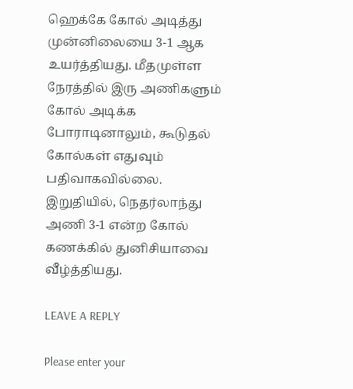ஹெக்கே கோல் அடித்து முன்னிலையை 3-1 ஆக உயர்த்தியது. மீதமுள்ள நேரத்தில் இரு அணிகளும் கோல் அடிக்க போராடினாலும், கூடுதல் கோல்கள் எதுவும் பதிவாகவில்லை. இறுதியில், நெதர்லாந்து அணி 3-1 என்ற கோல் கணக்கில் துனிசியாவை வீழ்த்தியது.

LEAVE A REPLY

Please enter your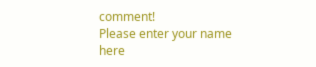comment!
Please enter your name here